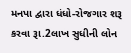મનપા દ્વારા ધંધો-રોજગાર શરૂ કરવા રૂા.2લાખ સુધીની લોન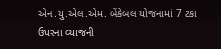એન.યુ.એલ.એમ. બેંકેબલ યોજનામાં 7 ટકા ઉપરના વ્યાજની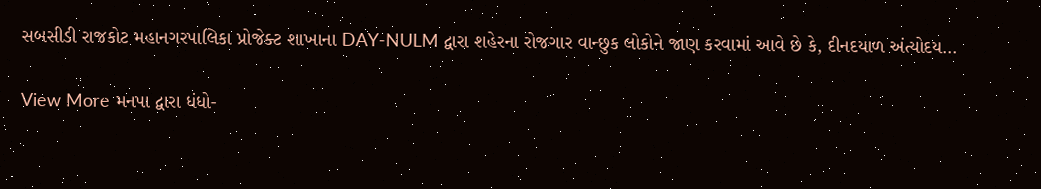સબસીડી રાજકોટ મહાનગરપાલિકા પ્રોજેક્ટ શાખાના DAY-NULM દ્વારા શહેરના રોજગાર વાન્છુક લોકોને જાણ કરવામાં આવે છે કે, દીનદયાળ અંત્યોદય…

View More મનપા દ્વારા ધંધો-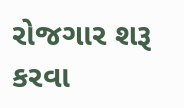રોજગાર શરૂ કરવા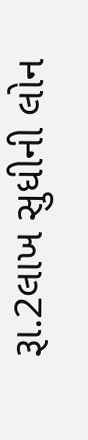રૂા.2લાખ સુધીની લોન